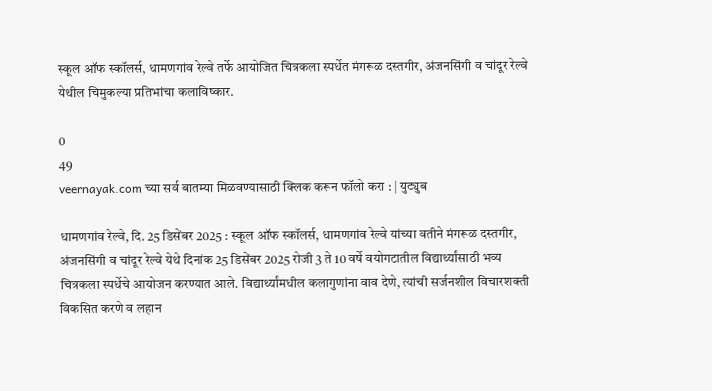स्कूल ऑफ स्कॉलर्स, धामणगांव रेल्वे तर्फे आयोजित चित्रकला स्पर्धेत मंगरूळ दस्तगीर, अंजनसिंगी व चांदूर रेल्वे येथील चिमुकल्या प्रतिभांचा कलाविष्कार.

0
49
veernayak.com च्या सर्व बातम्या मिळवण्यासाठी क्लिक करून फॉलो करा : | युट्युब

धामणगांव रेल्वे, दि. 25 डिसेंबर 2025 : स्कूल ऑफ स्कॉलर्स, धामणगांव रेल्वे यांच्या वतीने मंगरूळ दस्तगीर, अंजनसिंगी व चांदूर रेल्वे येथे दिनांक 25 डिसेंबर 2025 रोजी 3 ते 10 वर्षे वयोगटातील विद्यार्थ्यांसाठी भव्य चित्रकला स्पर्धेचे आयोजन करण्यात आले. विद्यार्थ्यांमधील कलागुणांना वाव देणे, त्यांची सर्जनशील विचारशक्ती विकसित करणे व लहान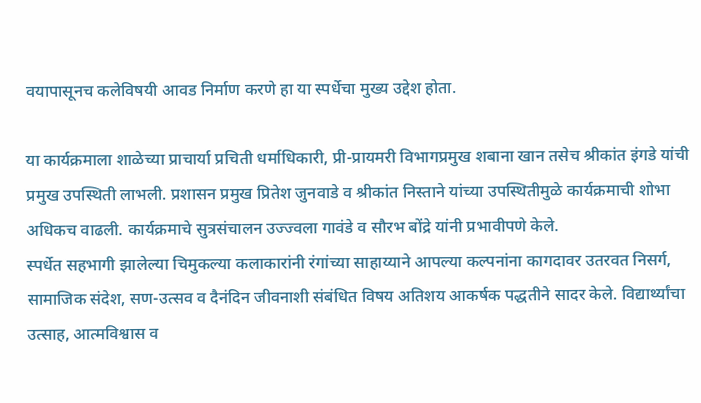वयापासूनच कलेविषयी आवड निर्माण करणे हा या स्पर्धेचा मुख्य उद्देश होता.

या कार्यक्रमाला शाळेच्या प्राचार्या प्रचिती धर्माधिकारी, प्री-प्रायमरी विभागप्रमुख शबाना खान तसेच श्रीकांत इंगडे यांची प्रमुख उपस्थिती लाभली. प्रशासन प्रमुख प्रितेश जुनवाडे व श्रीकांत निस्ताने यांच्या उपस्थितीमुळे कार्यक्रमाची शोभा अधिकच वाढली. कार्यक्रमाचे सुत्रसंचालन उज्ज्वला गावंडे व सौरभ बोंद्रे यांनी प्रभावीपणे केले.
स्पर्धेत सहभागी झालेल्या चिमुकल्या कलाकारांनी रंगांच्या साहाय्याने आपल्या कल्पनांना कागदावर उतरवत निसर्ग, सामाजिक संदेश, सण-उत्सव व दैनंदिन जीवनाशी संबंधित विषय अतिशय आकर्षक पद्धतीने सादर केले. विद्यार्थ्यांचा उत्साह, आत्मविश्वास व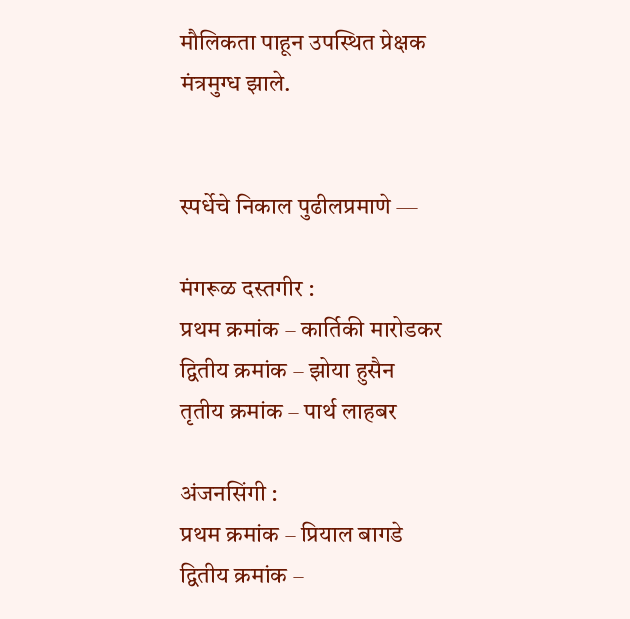मौलिकता पाहून उपस्थित प्रेक्षक मंत्रमुग्ध झाले.


स्पर्धेचे निकाल पुढीलप्रमाणे —

मंगरूळ दस्तगीर :
प्रथम क्रमांक – कार्तिकी मारोडकर
द्वितीय क्रमांक – झोया हुसैन
तृतीय क्रमांक – पार्थ लाहबर

अंजनसिंगी :
प्रथम क्रमांक – प्रियाल बागडे
द्वितीय क्रमांक –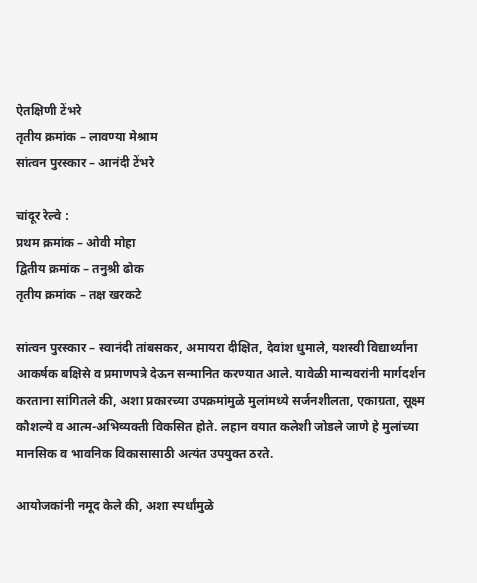ऐतक्षिणी टेंभरे
तृतीय क्रमांक – लावण्या मेश्राम
सांत्वन पुरस्कार – आनंदी टेंभरे

चांदूर रेल्वे :
प्रथम क्रमांक – ओवी मोहा
द्वितीय क्रमांक – तनुश्री ढोक
तृतीय क्रमांक – तक्ष खरकटे

सांत्वन पुरस्कार – स्वानंदी तांबसकर, अमायरा दीक्षित, देवांश धुमाले, यशस्वी विद्यार्थ्यांना आकर्षक बक्षिसे व प्रमाणपत्रे देऊन सन्मानित करण्यात आले. यावेळी मान्यवरांनी मार्गदर्शन करताना सांगितले की, अशा प्रकारच्या उपक्रमांमुळे मुलांमध्ये सर्जनशीलता, एकाग्रता, सूक्ष्म कौशल्ये व आत्म-अभिव्यक्ती विकसित होते. लहान वयात कलेशी जोडले जाणे हे मुलांच्या मानसिक व भावनिक विकासासाठी अत्यंत उपयुक्त ठरते.

आयोजकांनी नमूद केले की, अशा स्पर्धांमुळे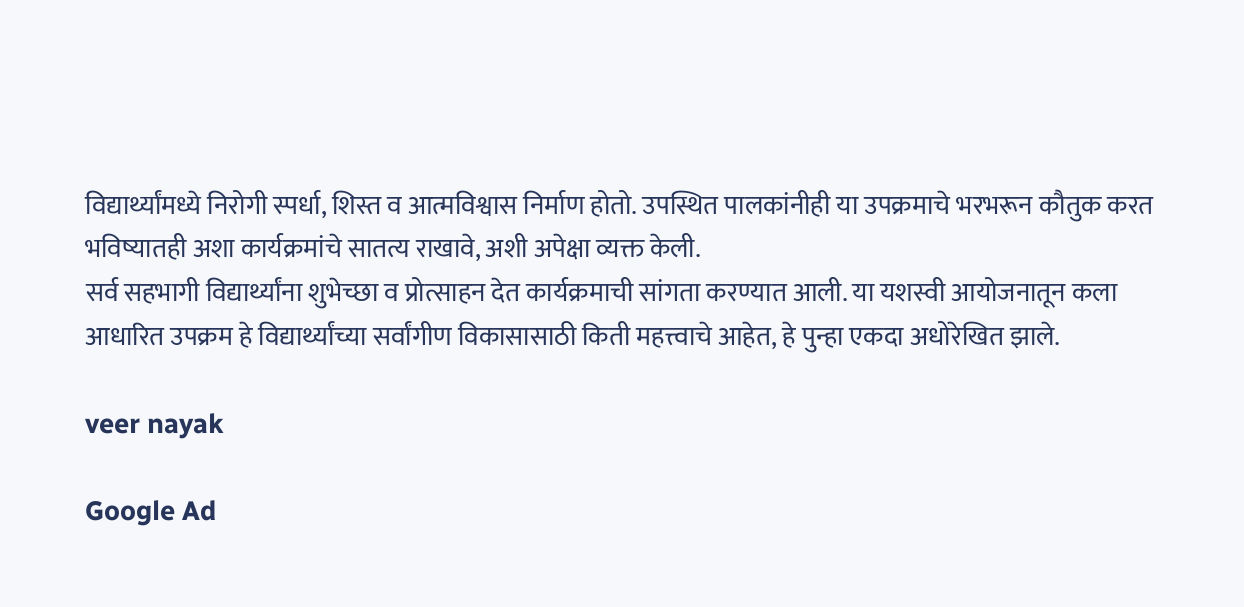विद्यार्थ्यांमध्ये निरोगी स्पर्धा, शिस्त व आत्मविश्वास निर्माण होतो. उपस्थित पालकांनीही या उपक्रमाचे भरभरून कौतुक करत भविष्यातही अशा कार्यक्रमांचे सातत्य राखावे, अशी अपेक्षा व्यक्त केली.
सर्व सहभागी विद्यार्थ्यांना शुभेच्छा व प्रोत्साहन देत कार्यक्रमाची सांगता करण्यात आली. या यशस्वी आयोजनातून कला आधारित उपक्रम हे विद्यार्थ्यांच्या सर्वांगीण विकासासाठी किती महत्त्वाचे आहेत, हे पुन्हा एकदा अधोरेखित झाले.

veer nayak

Google Ad